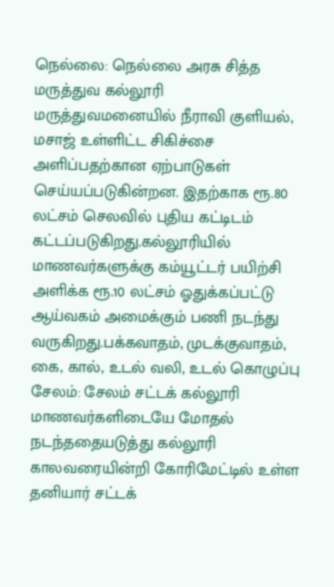நெல்லை: நெல்லை அரசு சித்த மருத்துவ கல்லூரி மருத்துவமனையில் நீராவி குளியல், மசாஜ் உள்ளிட்ட சிகிச்சை அளிப்பதற்கான ஏற்பாடுகள் செய்யப்படுகின்றன. இதற்காக ரூ.80 லட்சம் செலவில் புதிய கட்டிடம் கட்டப்படுகிறது.கல்லூரியில் மாணவர்களுக்கு கம்யூட்டர் பயிற்சி அளிக்க ரூ.10 லட்சம் ஓதுக்கப்பட்டு ஆய்வகம் அமைக்கும் பணி நடந்து வருகிறது.பக்கவாதம், முடக்குவாதம், கை, கால், உடல் வலி, உடல் கொழுப்பு
சேலம்: சேலம் சட்டக் கல்லூரி மாணவர்களிடையே மோதல் நடந்ததையடுத்து கல்லூரி காலவரையின்றி கோரிமேட்டில் உள்ள தனியார் சட்டக்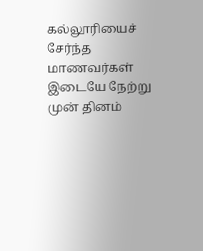கல்லூரியைச் சேர்ந்த மாணவர்கள் இடையே நேற்று முன் தினம்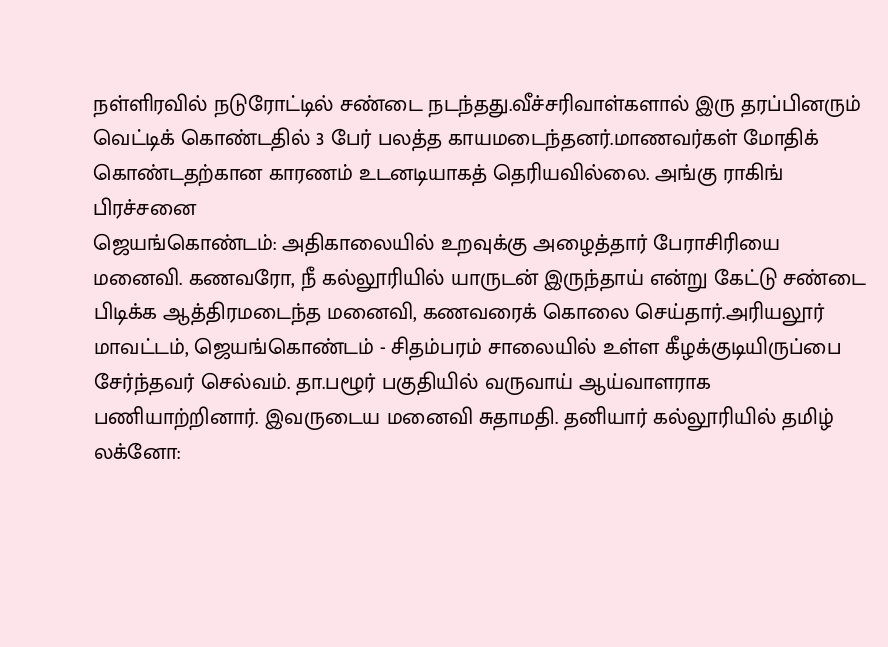நள்ளிரவில் நடுரோட்டில் சண்டை நடந்தது.வீச்சரிவாள்களால் இரு தரப்பினரும் வெட்டிக் கொண்டதில் 3 பேர் பலத்த காயமடைந்தனர்.மாணவர்கள் மோதிக் கொண்டதற்கான காரணம் உடனடியாகத் தெரியவில்லை. அங்கு ராகிங் பிரச்சனை
ஜெயங்கொண்டம்: அதிகாலையில் உறவுக்கு அழைத்தார் பேராசிரியை மனைவி. கணவரோ, நீ கல்லூரியில் யாருடன் இருந்தாய் என்று கேட்டு சண்டை பிடிக்க ஆத்திரமடைந்த மனைவி, கணவரைக் கொலை செய்தார்.அரியலூர் மாவட்டம், ஜெயங்கொண்டம் - சிதம்பரம் சாலையில் உள்ள கீழக்குடியிருப்பை சேர்ந்தவர் செல்வம். தா.பழூர் பகுதியில் வருவாய் ஆய்வாளராக பணியாற்றினார். இவருடைய மனைவி சுதாமதி. தனியார் கல்லூரியில் தமிழ்
லக்னோ: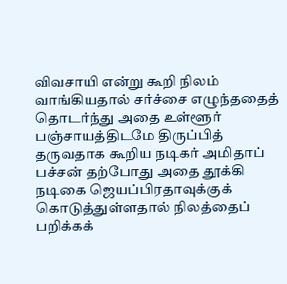விவசாயி என்று கூறி நிலம் வாங்கியதால் சர்ச்சை எழுந்ததைத் தொடர்ந்து அதை உள்ளூர் பஞ்சாயத்திடமே திருப்பித் தருவதாக கூறிய நடிகர் அமிதாப் பச்சன் தற்போது அதை தூக்கி நடிகை ஜெயப்பிரதாவுக்குக் கொடுத்துள்ளதால் நிலத்தைப் பறிக்கக்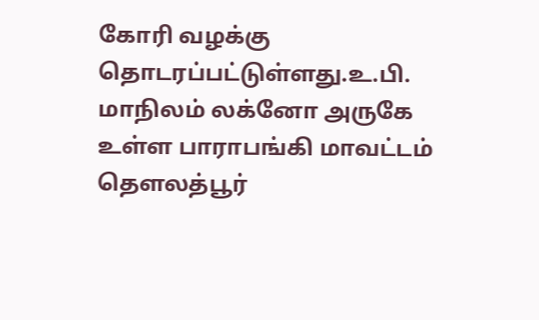கோரி வழக்கு தொடரப்பட்டுள்ளது.உ.பி. மாநிலம் லக்னோ அருகே உள்ள பாராபங்கி மாவட்டம் தெளலத்பூர்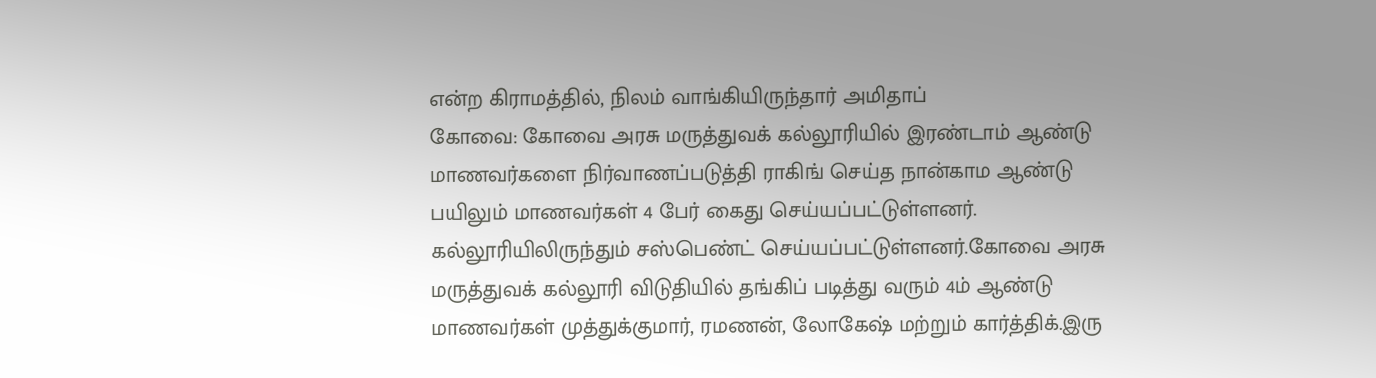என்ற கிராமத்தில், நிலம் வாங்கியிருந்தார் அமிதாப்
கோவை: கோவை அரசு மருத்துவக் கல்லூரியில் இரண்டாம் ஆண்டு மாணவர்களை நிர்வாணப்படுத்தி ராகிங் செய்த நான்காம ஆண்டு பயிலும் மாணவர்கள் 4 பேர் கைது செய்யப்பட்டுள்ளனர். கல்லூரியிலிருந்தும் சஸ்பெண்ட் செய்யப்பட்டுள்ளனர்.கோவை அரசு மருத்துவக் கல்லூரி விடுதியில் தங்கிப் படித்து வரும் 4ம் ஆண்டு மாணவர்கள் முத்துக்குமார், ரமணன், லோகேஷ் மற்றும் கார்த்திக்.இரு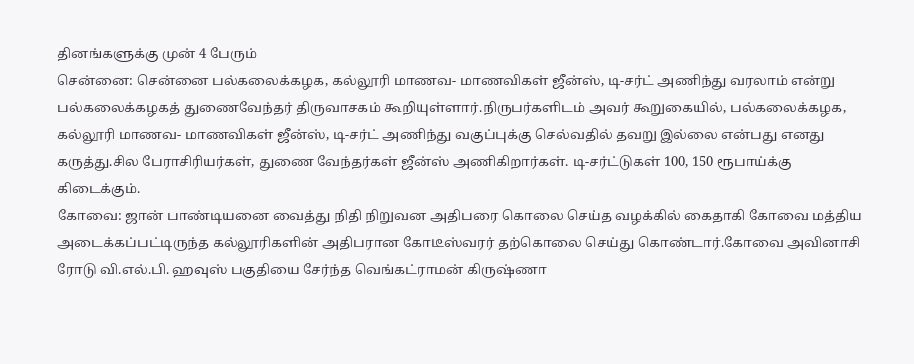தினங்களுக்கு முன் 4 பேரும்
சென்னை: சென்னை பல்கலைக்கழக, கல்லூரி மாணவ- மாணவிகள் ஜீன்ஸ், டி-சர்ட் அணிந்து வரலாம் என்று பல்கலைக்கழகத் துணைவேந்தர் திருவாசகம் கூறியுள்ளார்.நிருபர்களிடம் அவர் கூறுகையில், பல்கலைக்கழக, கல்லூரி மாணவ- மாணவிகள் ஜீன்ஸ், டி-சர்ட் அணிந்து வகுப்புக்கு செல்வதில் தவறு இல்லை என்பது எனது கருத்து.சில பேராசிரியர்கள், துணை வேந்தர்கள் ஜீன்ஸ் அணிகிறார்கள். டி-சர்ட்டுகள் 100, 150 ரூபாய்க்கு கிடைக்கும்.
கோவை: ஜான் பாண்டியனை வைத்து நிதி நிறுவன அதிபரை கொலை செய்த வழக்கில் கைதாகி கோவை மத்திய அடைக்கப்பட்டிருந்த கல்லூரிகளின் அதிபரான கோடீஸ்வரர் தற்கொலை செய்து கொண்டார்.கோவை அவினாசி ரோடு வி.எல்.பி. ஹவுஸ் பகுதியை சேர்ந்த வெங்கட்ராமன் கிருஷ்ணா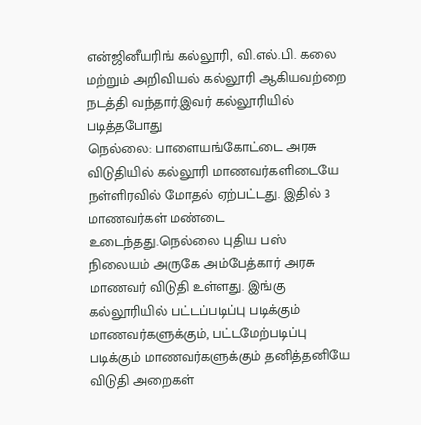என்ஜினீயரிங் கல்லூரி, வி.எல்.பி. கலை மற்றும் அறிவியல் கல்லூரி ஆகியவற்றை நடத்தி வந்தார்.இவர் கல்லூரியில் படித்தபோது
நெல்லை: பாளையங்கோட்டை அரசு விடுதியில் கல்லூரி மாணவர்களிடையே நள்ளிரவில் மோதல் ஏற்பட்டது. இதில் 3 மாணவர்கள் மண்டை உடைந்தது.நெல்லை புதிய பஸ் நிலையம் அருகே அம்பேத்கார் அரசு மாணவர் விடுதி உள்ளது. இங்கு கல்லூரியில் பட்டப்படிப்பு படிக்கும் மாணவர்களுக்கும், பட்டமேற்படிப்பு படிக்கும் மாணவர்களுக்கும் தனித்தனியே விடுதி அறைகள்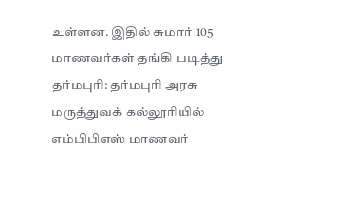உள்ளன. இதில் சுமார் 105 மாணவர்கள் தங்கி படித்து
தர்மபுரி: தர்மபுரி அரசு மருத்துவக் கல்லூரியில் எம்பிபிஎஸ் மாணவர்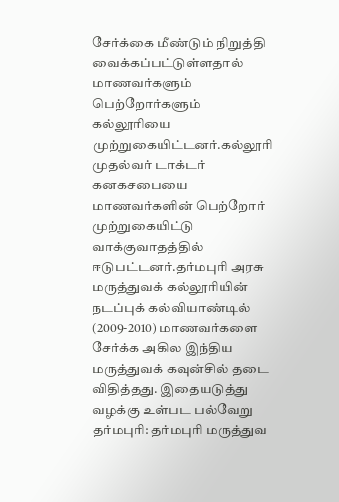சேர்க்கை மீண்டும் நிறுத்தி வைக்கப்பட்டுள்ளதால் மாணவர்களும் பெற்றோர்களும் கல்லூரியை முற்றுகையிட்டனர்.கல்லூரி முதல்வர் டாக்டர் கனகசபையை மாணவர்களின் பெற்றோர் முற்றுகையிட்டு வாக்குவாதத்தில் ஈடுபட்டனர்.தர்மபுரி அரசு மருத்துவக் கல்லூரியின் நடப்புக் கல்வியாண்டில் (2009-2010) மாணவர்களை சேர்க்க அகில இந்திய மருத்துவக் கவுன்சில் தடை விதித்தது. இதையடுத்து வழக்கு உள்பட பல்வேறு
தர்மபுரி: தர்மபுரி மருத்துவ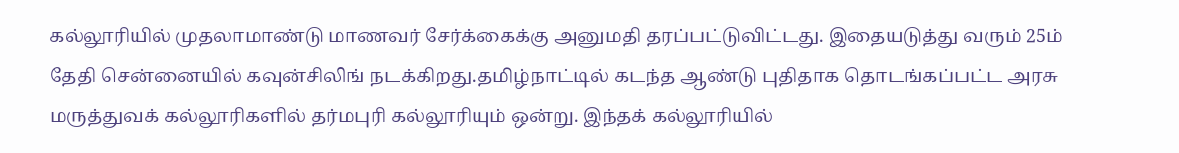கல்லூரியில் முதலாமாண்டு மாணவர் சேர்க்கைக்கு அனுமதி தரப்பட்டுவிட்டது. இதையடுத்து வரும் 25ம் தேதி சென்னையில் கவுன்சிலிங் நடக்கிறது.தமிழ்நாட்டில் கடந்த ஆண்டு புதிதாக தொடங்கப்பட்ட அரசு மருத்துவக் கல்லூரிகளில் தர்மபுரி கல்லூரியும் ஒன்று. இந்தக் கல்லூரியில்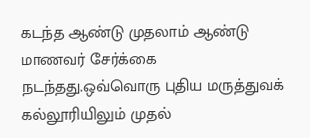கடந்த ஆண்டு முதலாம் ஆண்டு மாணவர் சேர்க்கை நடந்தது.ஒவ்வொரு புதிய மருத்துவக் கல்லூரியிலும் முதல்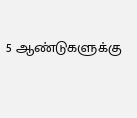5 ஆண்டுகளுக்கு